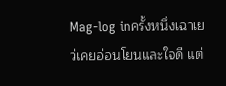Mag-log inครั้งหนึ่งเฉาเยว่เคยอ่อนโยนและใจดี แต่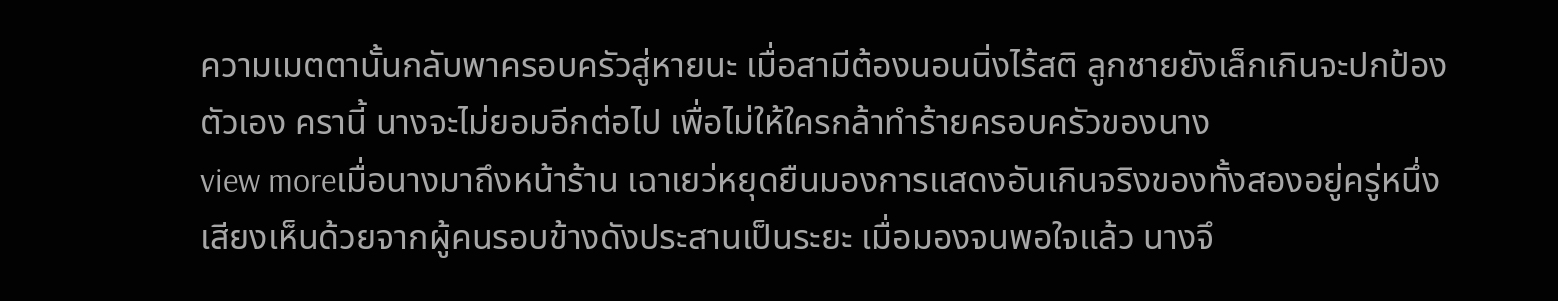ความเมตตานั้นกลับพาครอบครัวสู่หายนะ เมื่อสามีต้องนอนนิ่งไร้สติ ลูกชายยังเล็กเกินจะปกป้องตัวเอง ครานี้ นางจะไม่ยอมอีกต่อไป เพื่อไม่ให้ใครกล้าทำร้ายครอบครัวของนาง
view moreเมื่อนางมาถึงหน้าร้าน เฉาเยว่หยุดยืนมองการแสดงอันเกินจริงของทั้งสองอยู่ครู่หนึ่ง เสียงเห็นด้วยจากผู้คนรอบข้างดังประสานเป็นระยะ เมื่อมองจนพอใจแล้ว นางจึ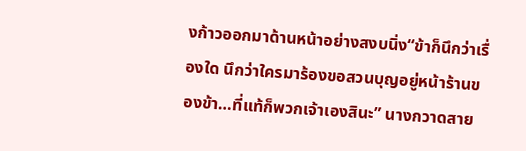งก้าวออกมาด้านหน้าอย่างสงบนิ่ง“ข้าก็นึกว่าเรื่องใด นึกว่าใครมาร้องขอสวนบุญอยู่หน้าร้านของข้า…ที่แท้ก็พวกเจ้าเองสินะ” นางกวาดสาย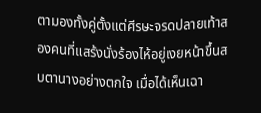ตามองทั้งคู่ตั้งแต่ศีรษะจรดปลายเท้าสองคนที่แสร้งนั่งร้องไห้อยู่เงยหน้าขึ้นสบตานางอย่างตกใจ เมื่อได้เห็นเฉา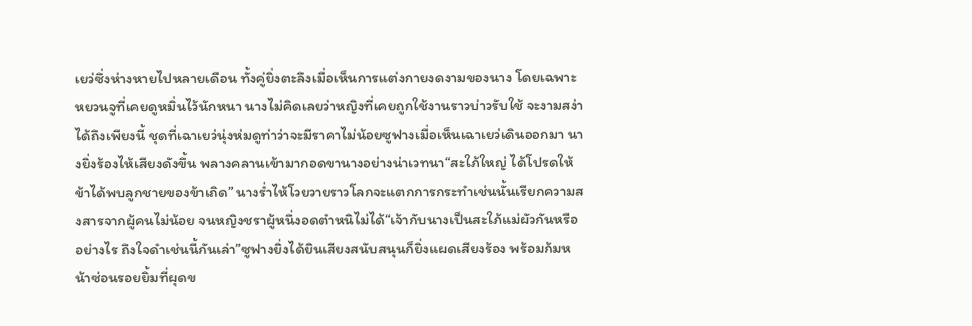เยว่ซึ่งห่างหายไปหลายเดือน ทั้งคู่ยิ่งตะลึงเมื่อเห็นการแต่งกายงดงามของนาง โดยเฉพาะหยวนจูที่เคยดูหมิ่นไว้นักหนา นางไม่คิดเลยว่าหญิงที่เคยถูกใช้งานราวบ่าวรับใช้ จะงามสง่าได้ถึงเพียงนี้ ชุดที่เฉาเยว่นุ่งห่มดูท่าว่าจะมีราคาไม่น้อยซูฟางเมื่อเห็นเฉาเยว่เดินออกมา นางยิ่งร้องไห้เสียงดังขึ้น พลางคลานเข้ามากอดขานางอย่างน่าเวทนา“สะใภ้ใหญ่ ได้โปรดให้ข้าได้พบลูกชายของข้าเถิด” นางร่ำไห้โวยวายราวโลกจะแตกการกระทำเช่นนั้นเรียกความสงสารจากผู้คนไม่น้อย จนหญิงชราผู้หนึ่งอดตำหนิไม่ได้“เจ้ากับนางเป็นสะใภ้แม่ผัวกันหรืออย่างไร ถึงใจดำเช่นนี้กันเล่า”ซูฟางยิ่งได้ยินเสียงสนับสนุนก็ยิ่งแผดเสียงร้อง พร้อมก้มหน้าซ่อนรอยยิ้มที่ผุดข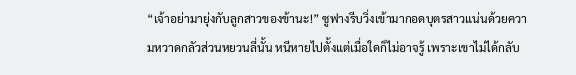“เจ้าอย่ามายุ่งกับลูกสาวของข้านะ!” ซูฟางรีบวิ่งเข้ามากอดบุตรสาวแน่นด้วยความหวาดกลัวส่วนหยวนลี่นั้น หนีหายไปตั้งแต่เมื่อใดก็ไม่อาจรู้ เพราะเขาไม่ได้กลับ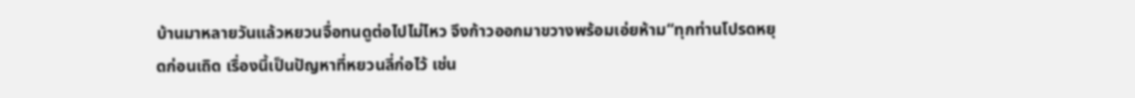บ้านมาหลายวันแล้วหยวนจื่อทนดูต่อไปไม่ไหว จึงก้าวออกมาขวางพร้อมเอ่ยห้าม“ทุกท่านโปรดหยุดก่อนเถิด เรื่องนี้เป็นปัญหาที่หยวนลี่ก่อไว้ เช่น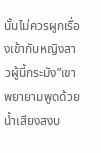นั้นไม่ควรผูกเรื่องเข้ากับหญิงสาวผู้นี้กระมัง”เขาพยายามพูดด้วยน้ำเสียงสงบ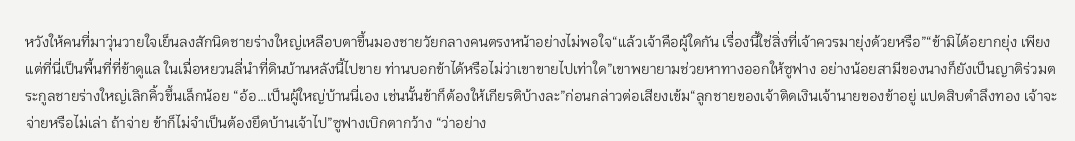หวังให้คนที่มาวุ่นวายใจเย็นลงสักนิดชายร่างใหญ่เหลือบตาขึ้นมองชายวัยกลางคนตรงหน้าอย่างไม่พอใจ“แล้วเจ้าคือผู้ใดกัน เรื่องนี้ใช่สิ่งที่เจ้าควรมายุ่งด้วยหรือ”“ข้ามิได้อยากยุ่ง เพียงแต่ที่นี่เป็นพื้นที่ที่ข้าดูแล ในเมื่อหยวนลี่นำที่ดินบ้านหลังนี้ไปขาย ท่านบอกข้าได้หรือไม่ว่าเขาขายไปเท่าใด”เขาพยายามช่วยหาทางออกให้ซูฟาง อย่างน้อยสามีของนางก็ยังเป็นญาติร่วมตระกูลชายร่างใหญ่เลิกคิ้วขึ้นเล็กน้อย “อ้อ…เป็นผู้ใหญ่บ้านนี่เอง เช่นนั้นข้าก็ต้องให้เกียรติบ้างละ”ก่อนกล่าวต่อเสียงเข้ม“ลูกชายของเจ้าติดเงินเจ้านายของข้าอยู่ แปดสิบตำลึงทอง เจ้าจะจ่ายหรือไม่เล่า ถ้าจ่าย ข้าก็ไม่จำเป็นต้องยึดบ้านเจ้าไป”ซูฟางเบิกตากว้าง “ว่าอย่าง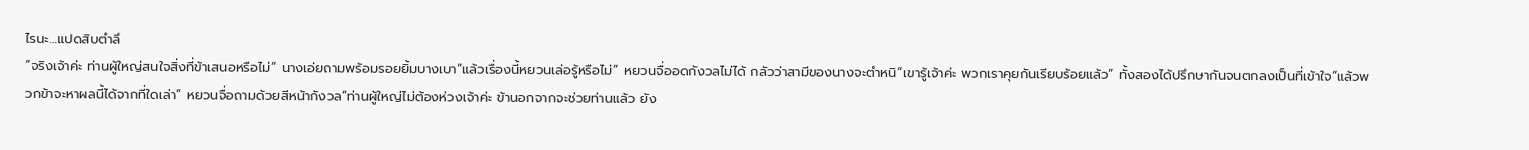ไรนะ…แปดสิบตำลึ
“จริงเจ้าค่ะ ท่านผู้ใหญ่สนใจสิ่งที่ข้าเสนอหรือไม่” นางเอ่ยถามพร้อมรอยยิ้มบางเบา“แล้วเรื่องนี้หยวนเล่อรู้หรือไม่” หยวนจื่ออดกังวลไม่ได้ กลัวว่าสามีของนางจะตำหนิ“เขารู้เจ้าค่ะ พวกเราคุยกันเรียบร้อยแล้ว” ทั้งสองได้ปรึกษากันจนตกลงเป็นที่เข้าใจ“แล้วพวกข้าจะหาผลนี้ได้จากที่ใดเล่า” หยวนจื่อถามด้วยสีหน้ากังวล“ท่านผู้ใหญ่ไม่ต้องห่วงเจ้าค่ะ ข้านอกจากจะช่วยท่านแล้ว ยัง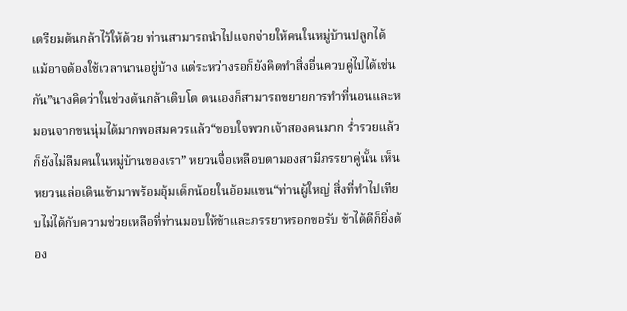เตรียมต้นกล้าไว้ให้ด้วย ท่านสามารถนำไปแจกจ่ายให้คนในหมู่บ้านปลูกได้ แม้อาจต้องใช้เวลานานอยู่บ้าง แต่ระหว่างรอก็ยังคิดทำสิ่งอื่นควบคู่ไปได้เช่นกัน”นางคิดว่าในช่วงต้นกล้าเติบโต ตนเองก็สามารถขยายการทำที่นอนและหมอนจากขนนุ่มได้มากพอสมควรแล้ว“ขอบใจพวกเจ้าสองคนมาก ร่ำรวยแล้วก็ยังไม่ลืมคนในหมู่บ้านของเรา” หยวนจื่อเหลือบตามองสามีภรรยาคู่นั้น เห็นหยวนเล่อเดินเข้ามาพร้อมอุ้มเด็กน้อยในอ้อมแขน“ท่านผู้ใหญ่ สิ่งที่ทำไปเทียบไม่ได้กับความช่วยเหลือที่ท่านมอบให้ข้าและภรรยาหรอกขอรับ ข้าได้ดีก็ยิ่งต้อง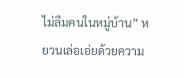ไม่ลืมคนในหมู่บ้าน” หยวนเล่อเอ่ยด้วยความ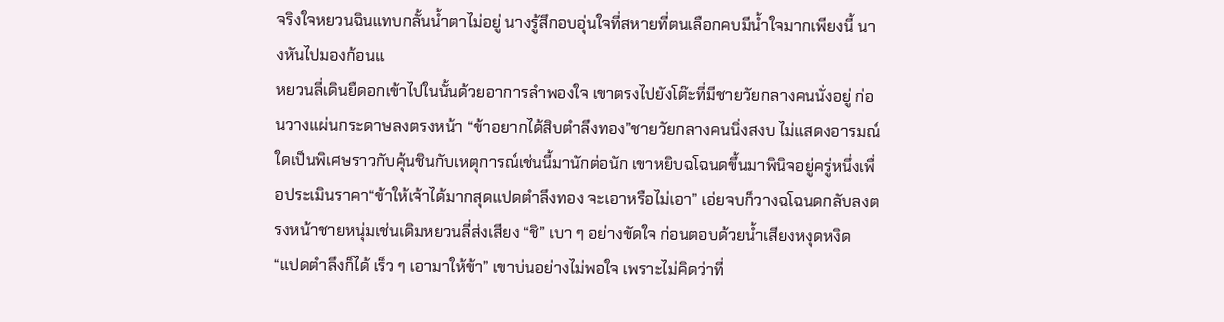จริงใจหยวนฉินแทบกลั้นน้ำตาไม่อยู่ นางรู้สึกอบอุ่นใจที่สหายที่ตนเลือกคบมีน้ำใจมากเพียงนี้ นางหันไปมองก้อนแ
หยวนลี่เดินยืดอกเข้าไปในนั้นด้วยอาการลำพองใจ เขาตรงไปยังโต๊ะที่มีชายวัยกลางคนนั่งอยู่ ก่อนวางแผ่นกระดาษลงตรงหน้า “ข้าอยากได้สิบตำลึงทอง”ชายวัยกลางคนนิ่งสงบ ไม่แสดงอารมณ์ใดเป็นพิเศษราวกับคุ้นชินกับเหตุการณ์เช่นนี้มานักต่อนัก เขาหยิบฉโฉนดขึ้นมาพินิจอยู่ครู่หนึ่งเพื่อประเมินราคา“ข้าให้เจ้าได้มากสุดแปดตำลึงทอง จะเอาหรือไม่เอา” เอ่ยจบก็วางฉโฉนดกลับลงตรงหน้าชายหนุ่มเช่นเดิมหยวนลี่ส่งเสียง “ชิ” เบา ๆ อย่างขัดใจ ก่อนตอบด้วยน้ำเสียงหงุดหงิด “แปดตำลึงก็ได้ เร็ว ๆ เอามาให้ข้า” เขาบ่นอย่างไม่พอใจ เพราะไม่คิดว่าที่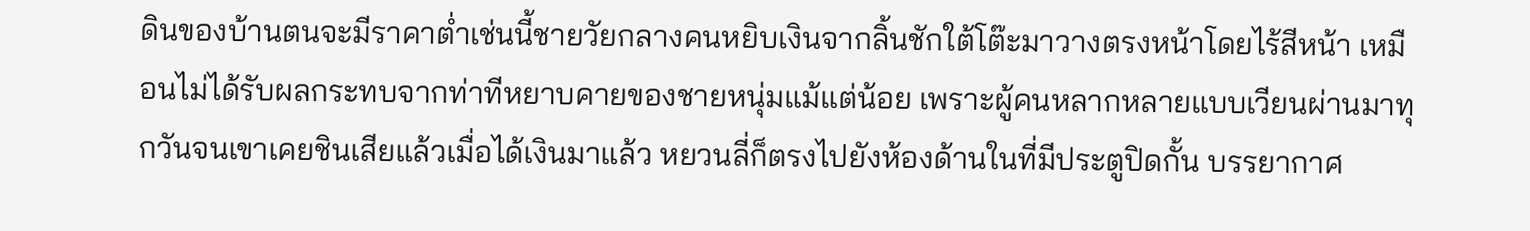ดินของบ้านตนจะมีราคาต่ำเช่นนี้ชายวัยกลางคนหยิบเงินจากลิ้นชักใต้โต๊ะมาวางตรงหน้าโดยไร้สีหน้า เหมือนไม่ได้รับผลกระทบจากท่าทีหยาบคายของชายหนุ่มแม้แต่น้อย เพราะผู้คนหลากหลายแบบเวียนผ่านมาทุกวันจนเขาเคยชินเสียแล้วเมื่อได้เงินมาแล้ว หยวนลี่ก็ตรงไปยังห้องด้านในที่มีประตูปิดกั้น บรรยากาศ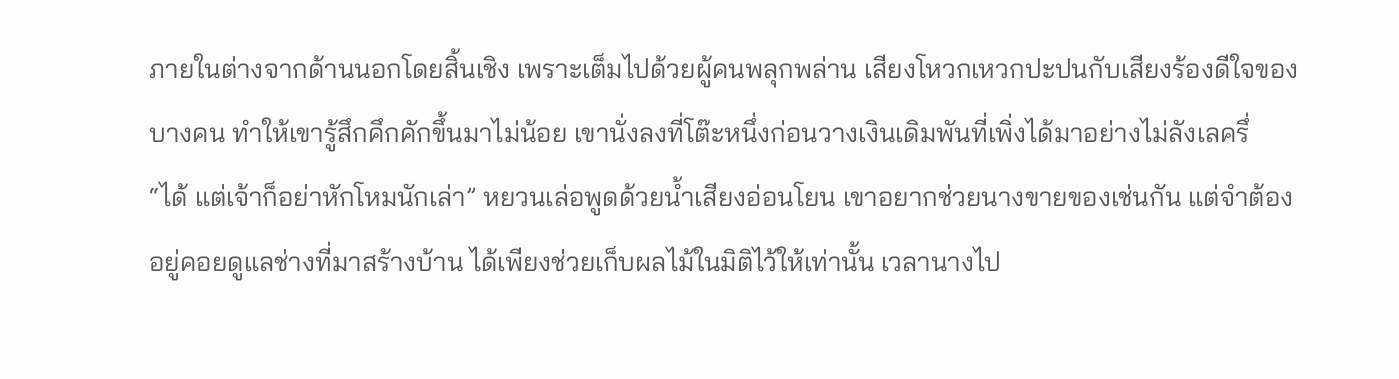ภายในต่างจากด้านนอกโดยสิ้นเชิง เพราะเต็มไปด้วยผู้คนพลุกพล่าน เสียงโหวกเหวกปะปนกับเสียงร้องดีใจของบางคน ทำให้เขารู้สึกคึกคักขึ้นมาไม่น้อย เขานั่งลงที่โต๊ะหนึ่งก่อนวางเงินเดิมพันที่เพิ่งได้มาอย่างไม่ลังเลครึ่
“ได้ แต่เจ้าก็อย่าหักโหมนักเล่า” หยวนเล่อพูดด้วยน้ำเสียงอ่อนโยน เขาอยากช่วยนางขายของเช่นกัน แต่จำต้องอยู่คอยดูแลช่างที่มาสร้างบ้าน ได้เพียงช่วยเก็บผลไม้ในมิติไว้ให้เท่านั้น เวลานางไป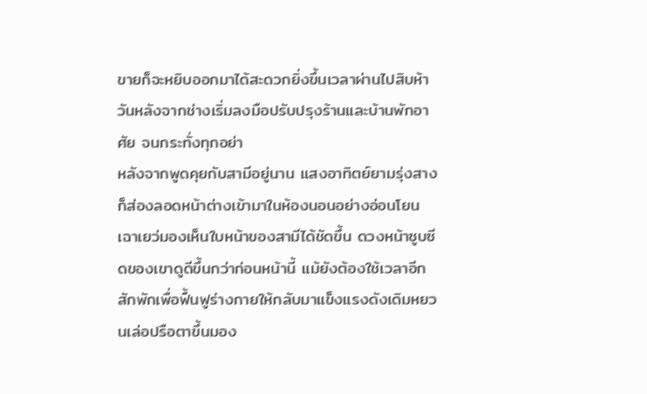ขายก็จะหยิบออกมาได้สะดวกยิ่งขึ้นเวลาผ่านไปสิบห้าวันหลังจากช่างเริ่มลงมือปรับปรุงร้านและบ้านพักอาศัย จนกระทั่งทุกอย่า
หลังจากพูดคุยกับสามีอยู่นาน แสงอาทิตย์ยามรุ่งสางก็ส่องลอดหน้าต่างเข้ามาในห้องนอนอย่างอ่อนโยน เฉาเยว่มองเห็นใบหน้าของสามีได้ชัดขึ้น ดวงหน้าซูบซีดของเขาดูดีขึ้นกว่าก่อนหน้านี้ แม้ยังต้องใช้เวลาอีกสักพักเพื่อฟื้นฟูร่างกายให้กลับมาแข็งแรงดังเดิมหยวนเล่อปรือตาขึ้นมอง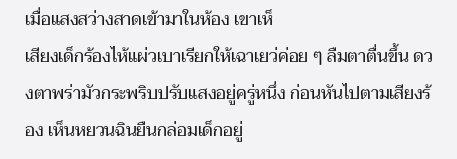เมื่อแสงสว่างสาดเข้ามาในห้อง เขาเห็
เสียงเด็กร้องไห้แผ่วเบาเรียกให้เฉาเยว่ค่อย ๆ ลืมตาตื่นขึ้น ดวงตาพร่ามัวกระพริบปรับแสงอยู่ครู่หนึ่ง ก่อนหันไปตามเสียงร้อง เห็นหยวนฉินยืนกล่อมเด็กอยู่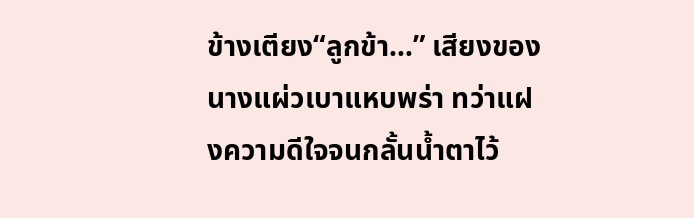ข้างเตียง“ลูกข้า…” เสียงของนางแผ่วเบาแหบพร่า ทว่าแฝงความดีใจจนกลั้นน้ำตาไว้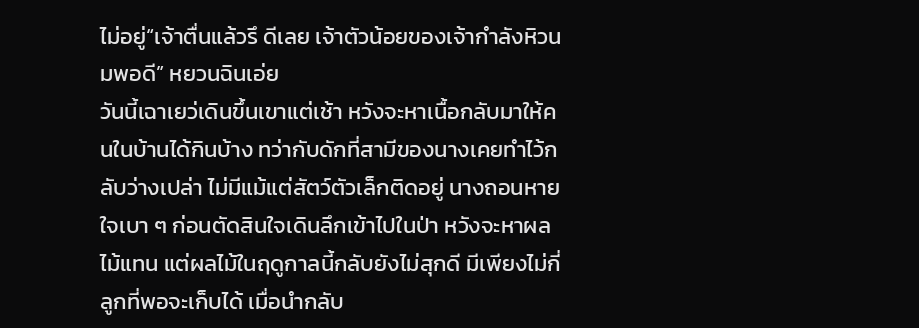ไม่อยู่“เจ้าตื่นแล้วรึ ดีเลย เจ้าตัวน้อยของเจ้ากำลังหิวนมพอดี” หยวนฉินเอ่ย
วันนี้เฉาเยว่เดินขึ้นเขาแต่เช้า หวังจะหาเนื้อกลับมาให้คนในบ้านได้กินบ้าง ทว่ากับดักที่สามีของนางเคยทำไว้กลับว่างเปล่า ไม่มีแม้แต่สัตว์ตัวเล็กติดอยู่ นางถอนหายใจเบา ๆ ก่อนตัดสินใจเดินลึกเข้าไปในป่า หวังจะหาผลไม้แทน แต่ผลไม้ในฤดูกาลนี้กลับยังไม่สุกดี มีเพียงไม่กี่ลูกที่พอจะเก็บได้ เมื่อนำกลับ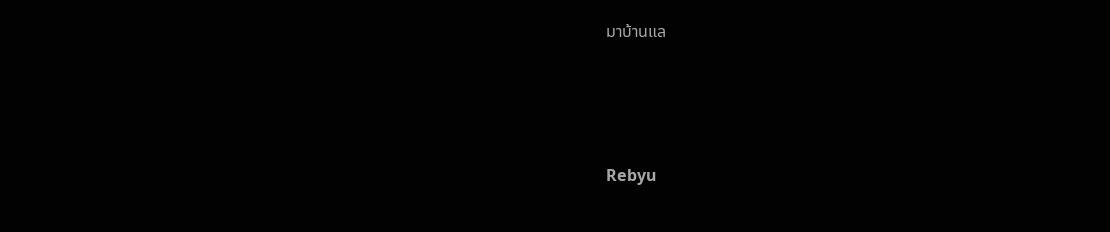มาบ้านแล






Rebyu